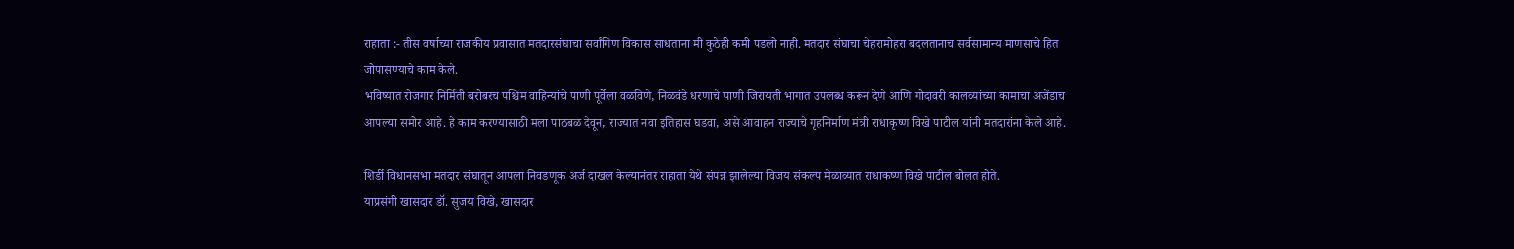राहाता :- तीस वर्षाच्या राजकीय प्रवासात मतदारसंघाचा सर्वांगिण विकास साधताना मी कुठेही कमी पडलो नाही. मतदार संघाचा चेहरामोहरा बदलतानाच सर्वसामान्य माणसाचे हित जोपासण्याचे काम केले.
भविष्यात रोजगार निर्मिती बरोबरच पश्चिम वाहिन्यांचे पाणी पूर्वेला वळविणे, निळवंडे धरणाचे पाणी जिरायती भागात उपलब्ध करून देणे आणि गोदावरी कालव्यांच्या कामाचा अजेंडाच आपल्या समोर आहे. हे काम करण्यासाठी मला पाठबळ देवून, राज्यात नवा इतिहास घडवा, असे आवाहन राज्याचे गृहनिर्माण मंत्री राधाकृष्ण विखे पाटील यांनी मतदारांना केले आहे.

शिर्डी विधानसभा मतदार संघातून आपला निवडणूक अर्ज दाखल केल्यानंतर राहाता येथे संपन्न झालेल्या विजय संकल्प मेळाव्यात राधाकष्ण विखे पाटील बोलत होते.
याप्रसंगी खासदार डॉ. सुजय विखे, खासदार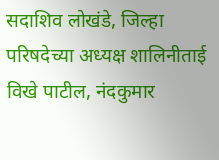सदाशिव लोखंडे, जिल्हा परिषदेच्या अध्यक्ष शालिनीताई विखे पाटील, नंदकुमार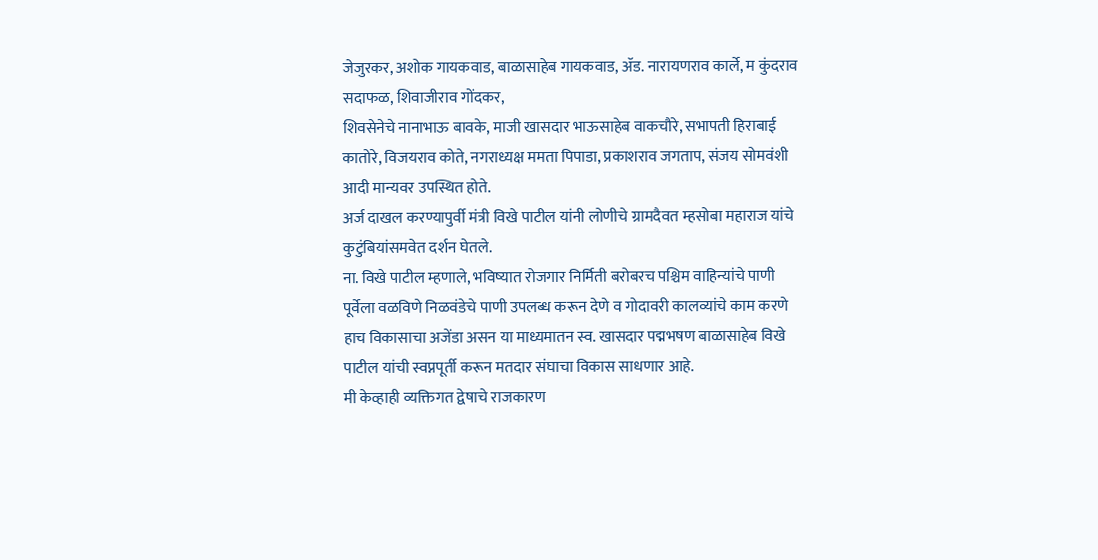जेजुरकर, अशोक गायकवाड, बाळासाहेब गायकवाड, ॲड. नारायणराव कार्ले, म कुंदराव सदाफळ, शिवाजीराव गोंदकर,
शिवसेनेचे नानाभाऊ बावके, माजी खासदार भाऊसाहेब वाकचौरे, सभापती हिराबाई कातोरे, विजयराव कोते, नगराध्यक्ष ममता पिपाडा, प्रकाशराव जगताप, संजय सोमवंशी आदी मान्यवर उपस्थित होते.
अर्ज दाखल करण्यापुर्वी मंत्री विखे पाटील यांनी लोणीचे ग्रामदैवत म्हसोबा महाराज यांचे कुटुंबियांसमवेत दर्शन घेतले.
ना. विखे पाटील म्हणाले, भविष्यात रोजगार निर्मिती बरोबरच पश्चिम वाहिन्यांचे पाणी पूर्वेला वळविणे निळवंडेचे पाणी उपलब्ध करून देणे व गोदावरी कालव्यांचे काम करणे हाच विकासाचा अजेंडा असन या माध्यमातन स्व. खासदार पद्मभषण बाळासाहेब विखे पाटील यांची स्वप्नपूर्ती करून मतदार संघाचा विकास साधणार आहे.
मी केव्हाही व्यक्तिगत द्वेषाचे राजकारण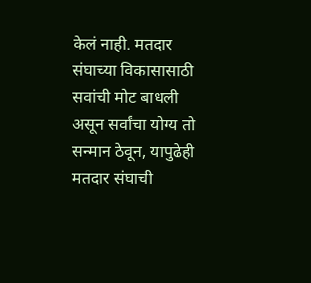केलं नाही. मतदार संघाच्या विकासासाठी सवांची मोट बाधली असून सर्वांचा योग्य तो सन्मान ठेवून, यापुढेही मतदार संघाची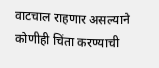वाटचाल राहणार असल्याने कोणीही चिंता करण्याची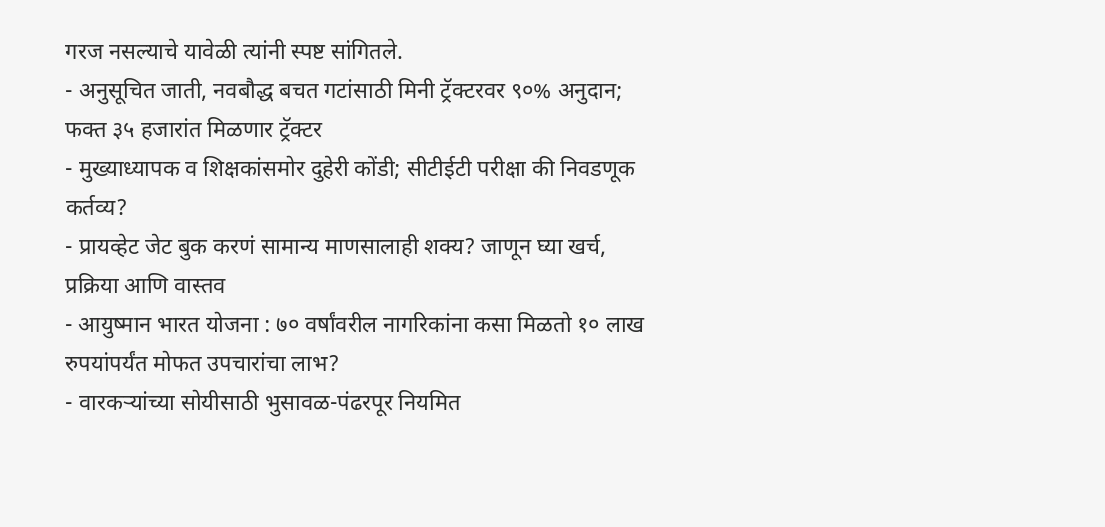गरज नसल्याचे यावेळी त्यांनी स्पष्ट सांगितले.
- अनुसूचित जाती, नवबौद्ध बचत गटांसाठी मिनी ट्रॅक्टरवर ९०% अनुदान; फक्त ३५ हजारांत मिळणार ट्रॅक्टर
- मुख्याध्यापक व शिक्षकांसमोर दुहेरी कोंडी; सीटीईटी परीक्षा की निवडणूक कर्तव्य?
- प्रायव्हेट जेट बुक करणं सामान्य माणसालाही शक्य? जाणून घ्या खर्च, प्रक्रिया आणि वास्तव
- आयुष्मान भारत योजना : ७० वर्षांवरील नागरिकांना कसा मिळतो १० लाख रुपयांपर्यंत मोफत उपचारांचा लाभ?
- वारकऱ्यांच्या सोयीसाठी भुसावळ-पंढरपूर नियमित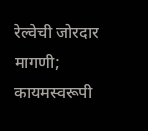रेल्वेची जोरदार मागणी; कायमस्वरूपी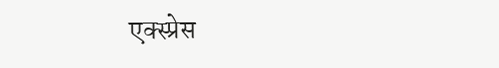एक्स्प्रेस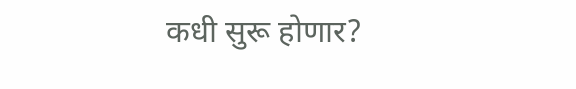कधी सुरू होणार?